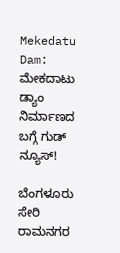Mekedatu Dam: ಮೇಕದಾಟು ಡ್ಯಾಂ ನಿರ್ಮಾಣದ ಬಗ್ಗೆ ಗುಡ್ ನ್ಯೂಸ್!

ಬೆಂಗಳೂರು ಸೇರಿ ರಾಮನಗರ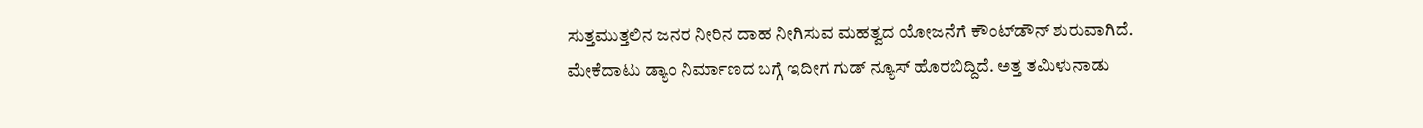ಸುತ್ತಮುತ್ತಲಿನ ಜನರ ನೀರಿನ ದಾಹ ನೀಗಿಸುವ ಮಹತ್ವದ ಯೋಜನೆಗೆ ಕೌಂಟ್‌ಡೌನ್ ಶುರುವಾಗಿದೆ. ಮೇಕೆದಾಟು ಡ್ಯಾಂ ನಿರ್ಮಾಣದ ಬಗ್ಗೆ ಇದೀಗ ಗುಡ್ ನ್ಯೂಸ್ ಹೊರಬಿದ್ದಿದೆ. ಅತ್ತ ತಮಿಳುನಾಡು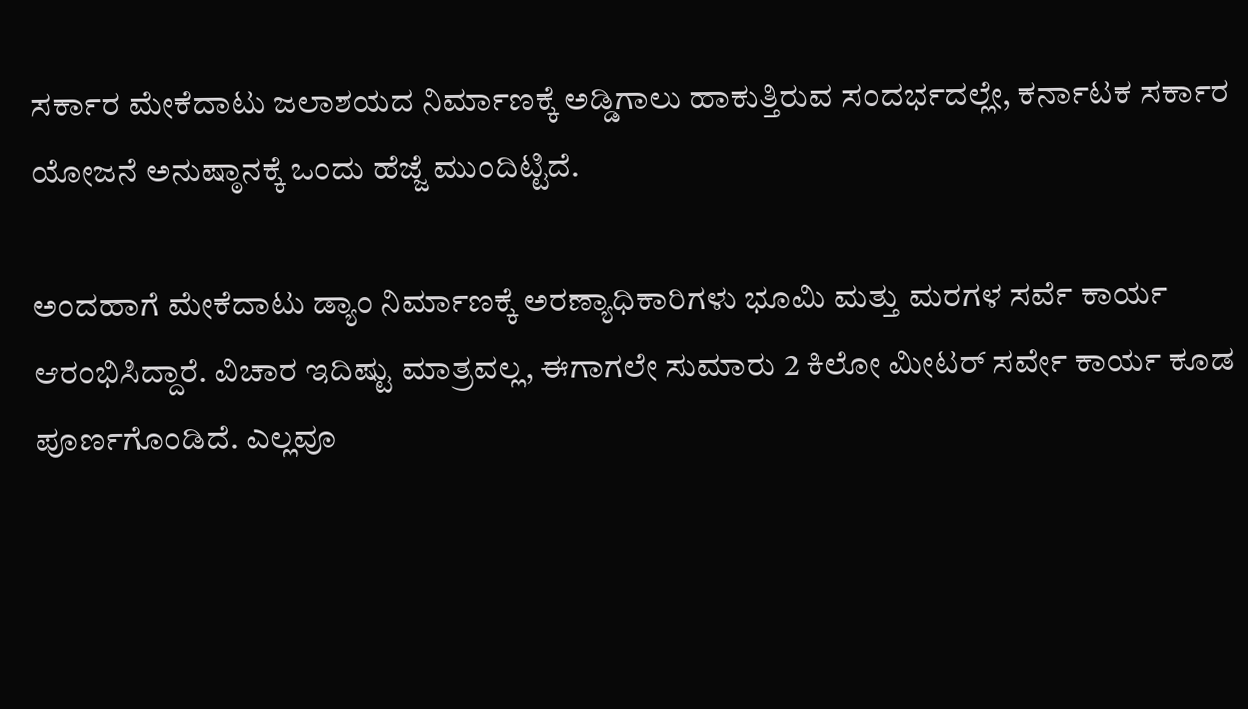ಸರ್ಕಾರ ಮೇಕೆದಾಟು ಜಲಾಶಯದ ನಿರ್ಮಾಣಕ್ಕೆ ಅಡ್ಡಿಗಾಲು ಹಾಕುತ್ತಿರುವ ಸಂದರ್ಭದಲ್ಲೇ, ಕರ್ನಾಟಕ ಸರ್ಕಾರ ಯೋಜನೆ ಅನುಷ್ಠಾನಕ್ಕೆ ಒಂದು ಹೆಜ್ಜೆ ಮುಂದಿಟ್ಟಿದೆ.

ಅಂದಹಾಗೆ ಮೇಕೆದಾಟು ಡ್ಯಾಂ ನಿರ್ಮಾಣಕ್ಕೆ ಅರಣ್ಯಾಧಿಕಾರಿಗಳು ಭೂಮಿ ಮತ್ತು ಮರಗಳ ಸರ್ವೆ ಕಾರ್ಯ ಆರಂಭಿಸಿದ್ದಾರೆ. ವಿಚಾರ ಇದಿಷ್ಟು ಮಾತ್ರವಲ್ಲ, ಈಗಾಗಲೇ ಸುಮಾರು 2 ಕಿಲೋ ಮೀಟರ್ ಸರ್ವೇ ಕಾರ್ಯ ಕೂಡ ಪೂರ್ಣಗೊಂಡಿದೆ. ಎಲ್ಲವೂ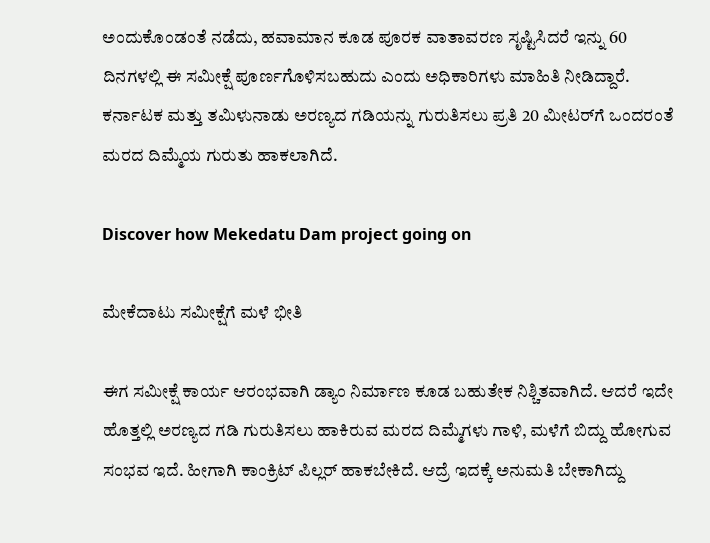ಅಂದುಕೊಂಡಂತೆ ನಡೆದು, ಹವಾಮಾನ ಕೂಡ ಪೂರಕ ವಾತಾವರಣ ಸೃಷ್ಟಿಸಿದರೆ ಇನ್ನು 60 ದಿನಗಳಲ್ಲಿ ಈ ಸಮೀಕ್ಷೆ ಪೂರ್ಣಗೊಳಿಸಬಹುದು ಎಂದು ಅಧಿಕಾರಿಗಳು ಮಾಹಿತಿ ನೀಡಿದ್ದಾರೆ. ಕರ್ನಾಟಕ ಮತ್ತು ತಮಿಳುನಾಡು ಅರಣ್ಯದ ಗಡಿಯನ್ನು ಗುರುತಿಸಲು ಪ್ರತಿ 20 ಮೀಟರ್‌ಗೆ ಒಂದರಂತೆ ಮರದ ದಿಮ್ಮೆಯ ಗುರುತು ಹಾಕಲಾಗಿದೆ.

Discover how Mekedatu Dam project going on

ಮೇಕೆದಾಟು ಸಮೀಕ್ಷೆಗೆ ಮಳೆ ಭೀತಿ

ಈಗ ಸಮೀಕ್ಷೆ ಕಾರ್ಯ ಆರಂಭವಾಗಿ ಡ್ಯಾಂ ನಿರ್ಮಾಣ ಕೂಡ ಬಹುತೇಕ ನಿಶ್ಚಿತವಾಗಿದೆ. ಆದರೆ ಇದೇ ಹೊತ್ತಲ್ಲಿ ಅರಣ್ಯದ ಗಡಿ ಗುರುತಿಸಲು ಹಾಕಿರುವ ಮರದ ದಿಮ್ಮೆಗಳು ಗಾಳಿ, ಮಳೆಗೆ ಬಿದ್ದು ಹೋಗುವ ಸಂಭವ ಇದೆ. ಹೀಗಾಗಿ ಕಾಂಕ್ರಿಟ್ ಪಿಲ್ಲರ್ ಹಾಕಬೇಕಿದೆ. ಆದ್ರೆ ಇದಕ್ಕೆ ಅನುಮತಿ ಬೇಕಾಗಿದ್ದು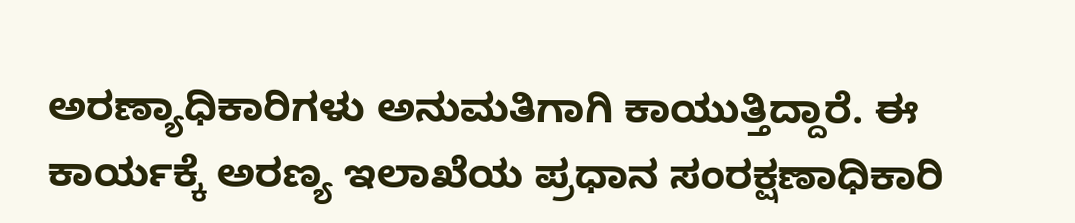ಅರಣ್ಯಾಧಿಕಾರಿಗಳು ಅನುಮತಿಗಾಗಿ ಕಾಯುತ್ತಿದ್ದಾರೆ. ಈ ಕಾರ್ಯಕ್ಕೆ ಅರಣ್ಯ ಇಲಾಖೆಯ ಪ್ರಧಾನ ಸಂರಕ್ಷಣಾಧಿಕಾರಿ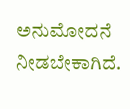ಅನುಮೋದನೆ ನೀಡಬೇಕಾಗಿದೆ.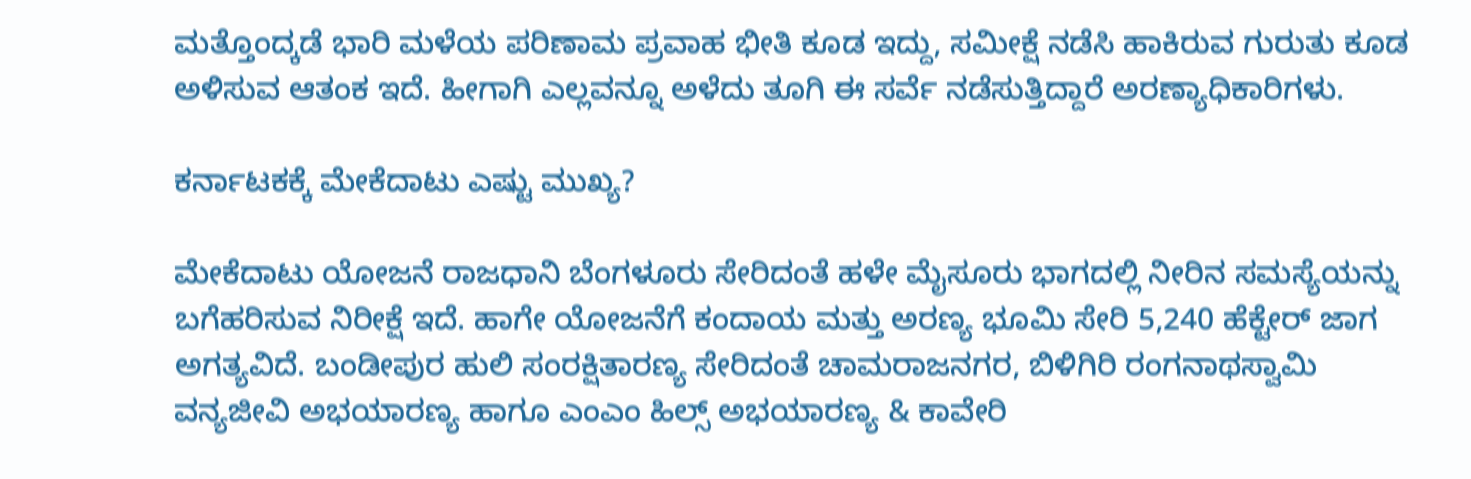ಮತ್ತೊಂದ್ಕಡೆ ಭಾರಿ ಮಳೆಯ ಪರಿಣಾಮ ಪ್ರವಾಹ ಭೀತಿ ಕೂಡ ಇದ್ದು, ಸಮೀಕ್ಷೆ ನಡೆಸಿ ಹಾಕಿರುವ ಗುರುತು ಕೂಡ ಅಳಿಸುವ ಆತಂಕ ಇದೆ. ಹೀಗಾಗಿ ಎಲ್ಲವನ್ನೂ ಅಳೆದು ತೂಗಿ ಈ ಸರ್ವೆ ನಡೆಸುತ್ತಿದ್ದಾರೆ ಅರಣ್ಯಾಧಿಕಾರಿಗಳು.

ಕರ್ನಾಟಕಕ್ಕೆ ಮೇಕೆದಾಟು ಎಷ್ಟು ಮುಖ್ಯ?

ಮೇಕೆದಾಟು ಯೋಜನೆ ರಾಜಧಾನಿ ಬೆಂಗಳೂರು ಸೇರಿದಂತೆ ಹಳೇ ಮೈಸೂರು ಭಾಗದಲ್ಲಿ ನೀರಿನ ಸಮಸ್ಯೆಯನ್ನು ಬಗೆಹರಿಸುವ ನಿರೀಕ್ಷೆ ಇದೆ. ಹಾಗೇ ಯೋಜನೆಗೆ ಕಂದಾಯ ಮತ್ತು ಅರಣ್ಯ ಭೂಮಿ ಸೇರಿ 5,240 ಹೆಕ್ಟೇರ್ ಜಾಗ ಅಗತ್ಯವಿದೆ. ಬಂಡೀಪುರ ಹುಲಿ ಸಂರಕ್ಷಿತಾರಣ್ಯ ಸೇರಿದಂತೆ ಚಾಮರಾಜನಗರ, ಬಿಳಿಗಿರಿ ರಂಗನಾಥಸ್ವಾಮಿ ವನ್ಯಜೀವಿ ಅಭಯಾರಣ್ಯ ಹಾಗೂ ಎಂಎಂ ಹಿಲ್ಸ್ ಅಭಯಾರಣ್ಯ & ಕಾವೇರಿ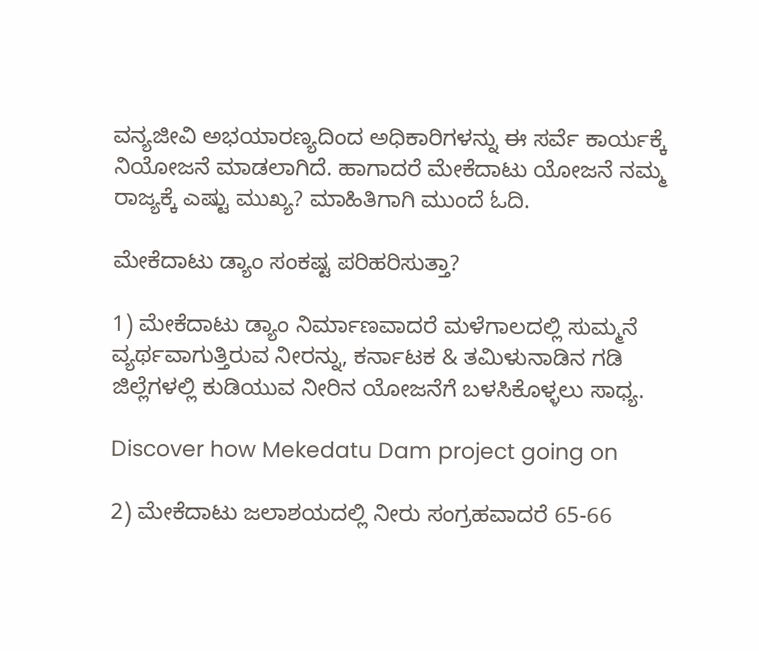ವನ್ಯಜೀವಿ ಅಭಯಾರಣ್ಯದಿಂದ ಅಧಿಕಾರಿಗಳನ್ನು ಈ ಸರ್ವೆ ಕಾರ್ಯಕ್ಕೆ ನಿಯೋಜನೆ ಮಾಡಲಾಗಿದೆ. ಹಾಗಾದರೆ ಮೇಕೆದಾಟು ಯೋಜನೆ ನಮ್ಮ ರಾಜ್ಯಕ್ಕೆ ಎಷ್ಟು ಮುಖ್ಯ? ಮಾಹಿತಿಗಾಗಿ ಮುಂದೆ ಓದಿ.

ಮೇಕೆದಾಟು ಡ್ಯಾಂ ಸಂಕಷ್ಟ ಪರಿಹರಿಸುತ್ತಾ?

1) ಮೇಕೆದಾಟು ಡ್ಯಾಂ ನಿರ್ಮಾಣವಾದರೆ ಮಳೆಗಾಲದಲ್ಲಿ ಸುಮ್ಮನೆ ವ್ಯರ್ಥವಾಗುತ್ತಿರುವ ನೀರನ್ನು, ಕರ್ನಾಟಕ & ತಮಿಳುನಾಡಿನ ಗಡಿ ಜಿಲ್ಲೆಗಳಲ್ಲಿ ಕುಡಿಯುವ ನೀರಿನ ಯೋಜನೆಗೆ ಬಳಸಿಕೊಳ್ಳಲು ಸಾಧ್ಯ.

Discover how Mekedatu Dam project going on

2) ಮೇಕೆದಾಟು ಜಲಾಶಯದಲ್ಲಿ ನೀರು ಸಂಗ್ರಹವಾದರೆ 65-66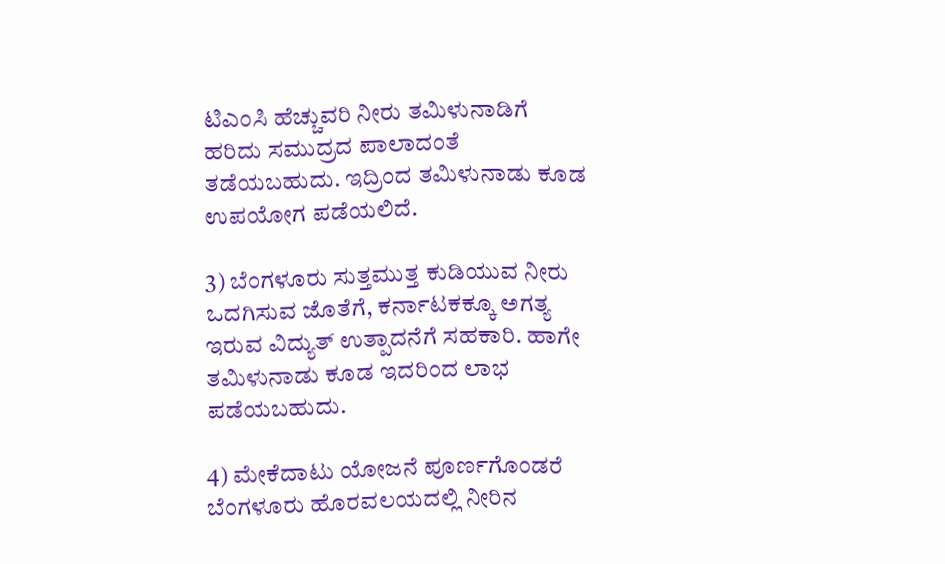ಟಿಎಂಸಿ ಹೆಚ್ಚುವರಿ ನೀರು ತಮಿಳುನಾಡಿಗೆ ಹರಿದು ಸಮುದ್ರದ ಪಾಲಾದಂತೆ ತಡೆಯಬಹುದು. ಇದ್ರಿಂದ ತಮಿಳುನಾಡು ಕೂಡ ಉಪಯೋಗ ಪಡೆಯಲಿದೆ.

3) ಬೆಂಗಳೂರು ಸುತ್ತಮುತ್ತ ಕುಡಿಯುವ ನೀರು ಒದಗಿಸುವ ಜೊತೆಗೆ, ಕರ್ನಾಟಕಕ್ಕೂ ಅಗತ್ಯ ಇರುವ ವಿದ್ಯುತ್‌ ಉತ್ಪಾದನೆಗೆ ಸಹಕಾರಿ. ಹಾಗೇ ತಮಿಳುನಾಡು ಕೂಡ ಇದರಿಂದ ಲಾಭ ಪಡೆಯಬಹುದು.

4) ಮೇಕೆದಾಟು ಯೋಜನೆ ಪೂರ್ಣಗೊಂಡರೆ ಬೆಂಗಳೂರು ಹೊರವಲಯದಲ್ಲಿ ನೀರಿನ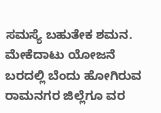ಸಮಸ್ಯೆ ಬಹುತೇಕ ಶಮನ. ಮೇಕೆದಾಟು ಯೋಜನೆ ಬರದಲ್ಲಿ ಬೆಂದು ಹೋಗಿರುವ ರಾಮನಗರ ಜಿಲ್ಲೆಗೂ ವರ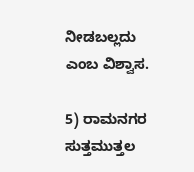ನೀಡಬಲ್ಲದು ಎಂಬ ವಿಶ್ವಾಸ.

5) ರಾಮನಗರ ಸುತ್ತಮುತ್ತಲ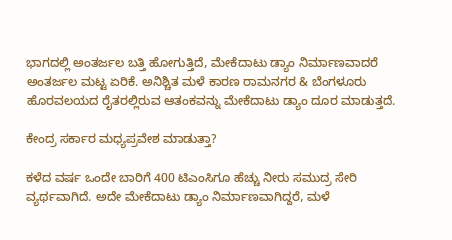ಭಾಗದಲ್ಲಿ ಅಂತರ್ಜಲ ಬತ್ತಿ ಹೋಗುತ್ತಿದೆ, ಮೇಕೆದಾಟು ಡ್ಯಾಂ ನಿರ್ಮಾಣವಾದರೆ ಅಂತರ್ಜಲ ಮಟ್ಟ ಏರಿಕೆ. ಅನಿಶ್ಚಿತ ಮಳೆ ಕಾರಣ ರಾಮನಗರ & ಬೆಂಗಳೂರು ಹೊರವಲಯದ ರೈತರಲ್ಲಿರುವ ಆತಂಕವನ್ನು ಮೇಕೆದಾಟು ಡ್ಯಾಂ ದೂರ ಮಾಡುತ್ತದೆ.

ಕೇಂದ್ರ ಸರ್ಕಾರ ಮಧ್ಯಪ್ರವೇಶ ಮಾಡುತ್ತಾ?

ಕಳೆದ ವರ್ಷ ಒಂದೇ ಬಾರಿಗೆ 400 ಟಿಎಂಸಿಗೂ ಹೆಚ್ಚು ನೀರು ಸಮುದ್ರ ಸೇರಿ ವ್ಯರ್ಥವಾಗಿದೆ. ಅದೇ ಮೇಕೆದಾಟು ಡ್ಯಾಂ ನಿರ್ಮಾಣವಾಗಿದ್ದರೆ, ಮಳೆ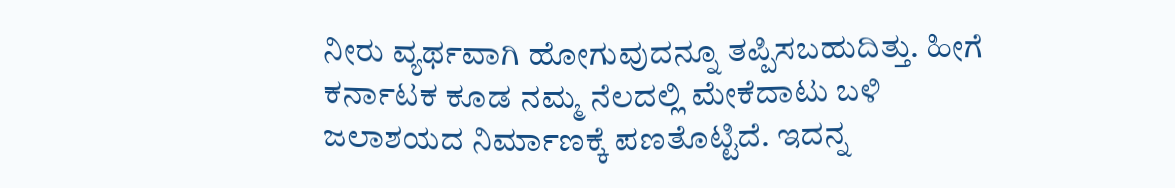ನೀರು ವ್ಯರ್ಥವಾಗಿ ಹೋಗುವುದನ್ನೂ ತಪ್ಪಿಸಬಹುದಿತ್ತು. ಹೀಗೆ ಕರ್ನಾಟಕ ಕೂಡ ನಮ್ಮ ನೆಲದಲ್ಲಿ ಮೇಕೆದಾಟು ಬಳಿ ಜಲಾಶಯದ ನಿರ್ಮಾಣಕ್ಕೆ ಪಣತೊಟ್ಟಿದೆ. ಇದನ್ನ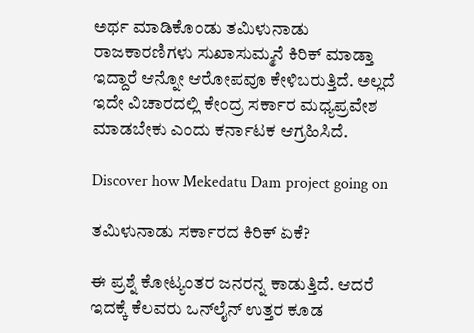ಅರ್ಥ ಮಾಡಿಕೊಂಡು ತಮಿಳುನಾಡು ರಾಜಕಾರಣಿಗಳು ಸುಖಾಸುಮ್ಮನೆ ಕಿರಿಕ್ ಮಾಡ್ತಾ ಇದ್ದಾರೆ ಆನ್ನೋ ಆರೋಪವೂ ಕೇಳಿಬರುತ್ತಿದೆ. ಅಲ್ಲದೆ ಇದೇ ವಿಚಾರದಲ್ಲಿ ಕೇಂದ್ರ ಸರ್ಕಾರ ಮಧ್ಯಪ್ರವೇಶ ಮಾಡಬೇಕು ಎಂದು ಕರ್ನಾಟಕ ಆಗ್ರಹಿಸಿದೆ.

Discover how Mekedatu Dam project going on

ತಮಿಳುನಾಡು ಸರ್ಕಾರದ ಕಿರಿಕ್ ಏಕೆ?

ಈ ಪ್ರಶ್ನೆ ಕೋಟ್ಯಂತರ ಜನರನ್ನ ಕಾಡುತ್ತಿದೆ. ಆದರೆ ಇದಕ್ಕೆ ಕೆಲವರು ಒನ್‌ಲೈನ್ ಉತ್ತರ ಕೂಡ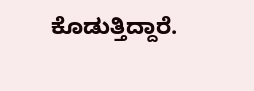ಕೊಡುತ್ತಿದ್ದಾರೆ.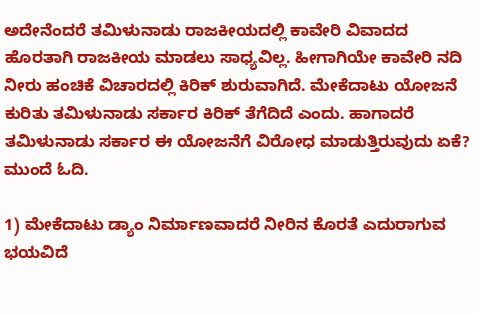ಅದೇನೆಂದರೆ ತಮಿಳುನಾಡು ರಾಜಕೀಯದಲ್ಲಿ ಕಾವೇರಿ ವಿವಾದದ ಹೊರತಾಗಿ ರಾಜಕೀಯ ಮಾಡಲು ಸಾಧ್ಯವಿಲ್ಲ. ಹೀಗಾಗಿಯೇ ಕಾವೇರಿ ನದಿ ನೀರು ಹಂಚಿಕೆ ವಿಚಾರದಲ್ಲಿ ಕಿರಿಕ್ ಶುರುವಾಗಿದೆ. ಮೇಕೆದಾಟು ಯೋಜನೆ ಕುರಿತು ತಮಿಳುನಾಡು ಸರ್ಕಾರ ಕಿರಿಕ್ ತೆಗೆದಿದೆ ಎಂದು. ಹಾಗಾದರೆ ತಮಿಳುನಾಡು ಸರ್ಕಾರ ಈ ಯೋಜನೆಗೆ ವಿರೋಧ ಮಾಡುತ್ತಿರುವುದು ಏಕೆ? ಮುಂದೆ ಓದಿ.

1) ಮೇಕೆದಾಟು ಡ್ಯಾಂ ನಿರ್ಮಾಣವಾದರೆ ನೀರಿನ ಕೊರತೆ ಎದುರಾಗುವ ಭಯವಿದೆ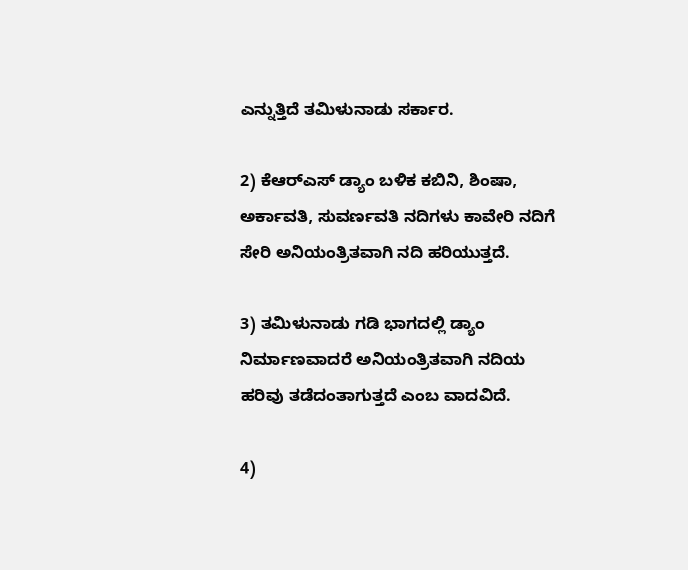ಎನ್ನುತ್ತಿದೆ ತಮಿಳುನಾಡು ಸರ್ಕಾರ.

2) ಕೆಆರ್‌ಎಸ್‌ ಡ್ಯಾಂ ಬಳಿಕ ಕಬಿನಿ, ಶಿಂಷಾ, ಅರ್ಕಾವತಿ, ಸುವರ್ಣವತಿ ನದಿಗಳು ಕಾವೇರಿ ನದಿಗೆ ಸೇರಿ ಅನಿಯಂತ್ರಿತವಾಗಿ ನದಿ ಹರಿಯುತ್ತದೆ.

3) ತಮಿಳುನಾಡು ಗಡಿ ಭಾಗದಲ್ಲಿ ಡ್ಯಾಂ ನಿರ್ಮಾಣವಾದರೆ ಅನಿಯಂತ್ರಿತವಾಗಿ ನದಿಯ ಹರಿವು ತಡೆದಂತಾಗುತ್ತದೆ ಎಂಬ ವಾದವಿದೆ.

4)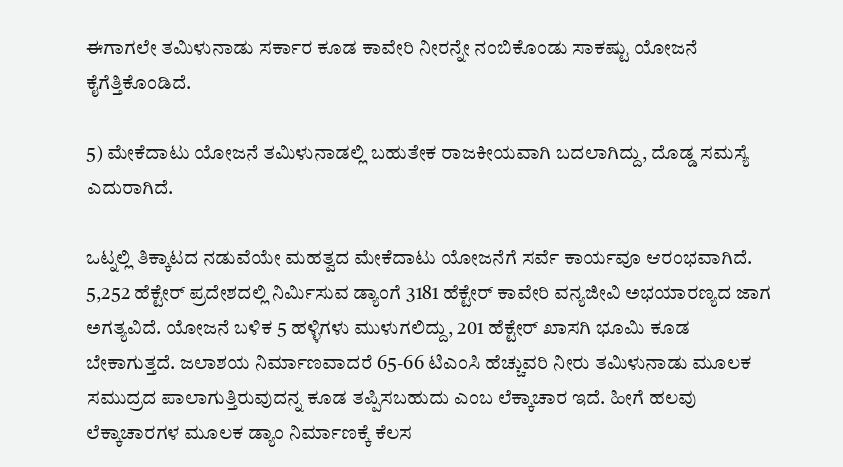ಈಗಾಗಲೇ ತಮಿಳುನಾಡು ಸರ್ಕಾರ ಕೂಡ ಕಾವೇರಿ ನೀರನ್ನೇ ನಂಬಿಕೊಂಡು ಸಾಕಷ್ಟು ಯೋಜನೆ ಕೈಗೆತ್ತಿಕೊಂಡಿದೆ.

5) ಮೇಕೆದಾಟು ಯೋಜನೆ ತಮಿಳುನಾಡಲ್ಲಿ ಬಹುತೇಕ ರಾಜಕೀಯವಾಗಿ ಬದಲಾಗಿದ್ದು, ದೊಡ್ಡ ಸಮಸ್ಯೆ ಎದುರಾಗಿದೆ.

ಒಟ್ನಲ್ಲಿ ತಿಕ್ಕಾಟದ ನಡುವೆಯೇ ಮಹತ್ವದ ಮೇಕೆದಾಟು ಯೋಜನೆಗೆ ಸರ್ವೆ ಕಾರ್ಯವೂ ಆರಂಭವಾಗಿದೆ. 5,252 ಹೆಕ್ಟೇರ್ ಪ್ರದೇಶದಲ್ಲಿ ನಿರ್ಮಿಸುವ ಡ್ಯಾಂಗೆ 3181 ಹೆಕ್ಟೇರ್ ಕಾವೇರಿ ವನ್ಯಜೀವಿ ಅಭಯಾರಣ್ಯದ ಜಾಗ ಅಗತ್ಯವಿದೆ. ಯೋಜನೆ ಬಳಿಕ 5 ಹಳ್ಳಿಗಳು ಮುಳುಗಲಿದ್ದು, 201 ಹೆಕ್ಟೇರ್ ಖಾಸಗಿ ಭೂಮಿ ಕೂಡ ಬೇಕಾಗುತ್ತದೆ. ಜಲಾಶಯ ನಿರ್ಮಾಣವಾದರೆ 65-66 ಟಿಎಂಸಿ ಹೆಚ್ಚುವರಿ ನೀರು ತಮಿಳುನಾಡು ಮೂಲಕ ಸಮುದ್ರದ ಪಾಲಾಗುತ್ತಿರುವುದನ್ನ ಕೂಡ ತಪ್ಪಿಸಬಹುದು ಎಂಬ ಲೆಕ್ಕಾಚಾರ ಇದೆ. ಹೀಗೆ ಹಲವು ಲೆಕ್ಕಾಚಾರಗಳ ಮೂಲಕ ಡ್ಯಾಂ ನಿರ್ಮಾಣಕ್ಕೆ ಕೆಲಸ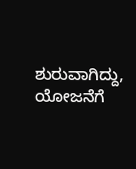ಶುರುವಾಗಿದ್ದು, ಯೋಜನೆಗೆ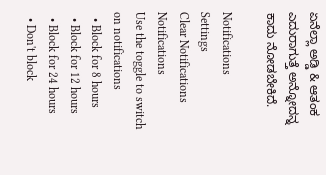ಏನೆಲ್ಲಾ ಅಡ್ಡಿ & ಆತಂಕ ಎದುರಾಗುತ್ತೆ ಅನ್ನೋದನ್ನ ಕಾದು ನೋಡಬೇಕಿದೆ.

Notifications
Settings
Clear Notifications
Notifications
Use the toggle to switch on notifications
  • Block for 8 hours
  • Block for 12 hours
  • Block for 24 hours
  • Don't block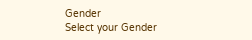Gender
Select your Gender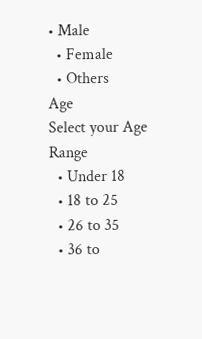• Male
  • Female
  • Others
Age
Select your Age Range
  • Under 18
  • 18 to 25
  • 26 to 35
  • 36 to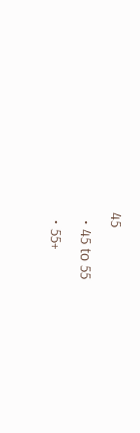45
  • 45 to 55
  • 55+